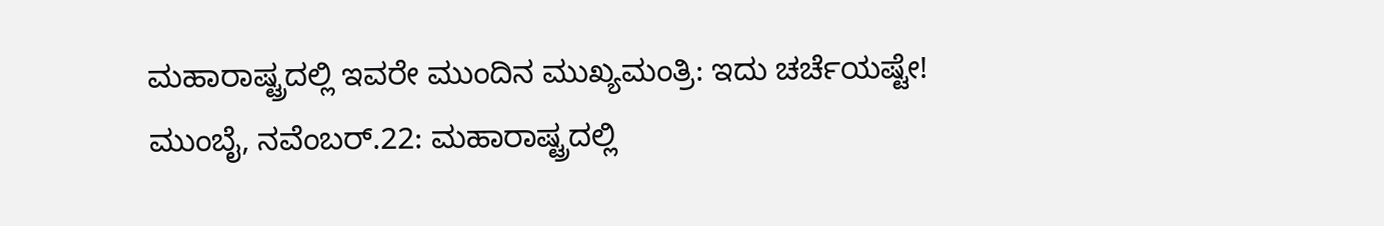ಮಹಾರಾಷ್ಟ್ರದಲ್ಲಿ ಇವರೇ ಮುಂದಿನ ಮುಖ್ಯಮಂತ್ರಿ: ಇದು ಚರ್ಚೆಯಷ್ಟೇ!
ಮುಂಬೈ, ನವೆಂಬರ್.22: ಮಹಾರಾಷ್ಟ್ರದಲ್ಲಿ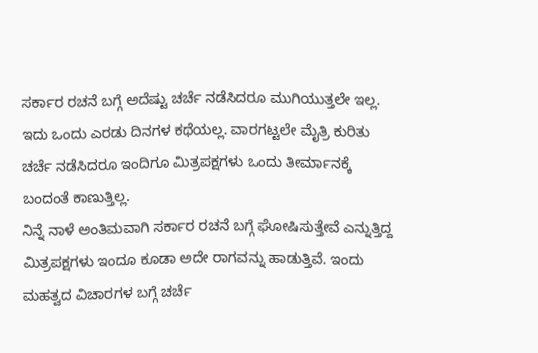ಸರ್ಕಾರ ರಚನೆ ಬಗ್ಗೆ ಅದೆಷ್ಟು ಚರ್ಚೆ ನಡೆಸಿದರೂ ಮುಗಿಯುತ್ತಲೇ ಇಲ್ಲ. ಇದು ಒಂದು ಎರಡು ದಿನಗಳ ಕಥೆಯಲ್ಲ. ವಾರಗಟ್ಟಲೇ ಮೈತ್ರಿ ಕುರಿತು ಚರ್ಚೆ ನಡೆಸಿದರೂ ಇಂದಿಗೂ ಮಿತ್ರಪಕ್ಷಗಳು ಒಂದು ತೀರ್ಮಾನಕ್ಕೆ ಬಂದಂತೆ ಕಾಣುತ್ತಿಲ್ಲ.
ನಿನ್ನೆ ನಾಳೆ ಅಂತಿಮವಾಗಿ ಸರ್ಕಾರ ರಚನೆ ಬಗ್ಗೆ ಘೋಷಿಸುತ್ತೇವೆ ಎನ್ನುತ್ತಿದ್ದ ಮಿತ್ರಪಕ್ಷಗಳು ಇಂದೂ ಕೂಡಾ ಅದೇ ರಾಗವನ್ನು ಹಾಡುತ್ತಿವೆ. ಇಂದು ಮಹತ್ವದ ವಿಚಾರಗಳ ಬಗ್ಗೆ ಚರ್ಚೆ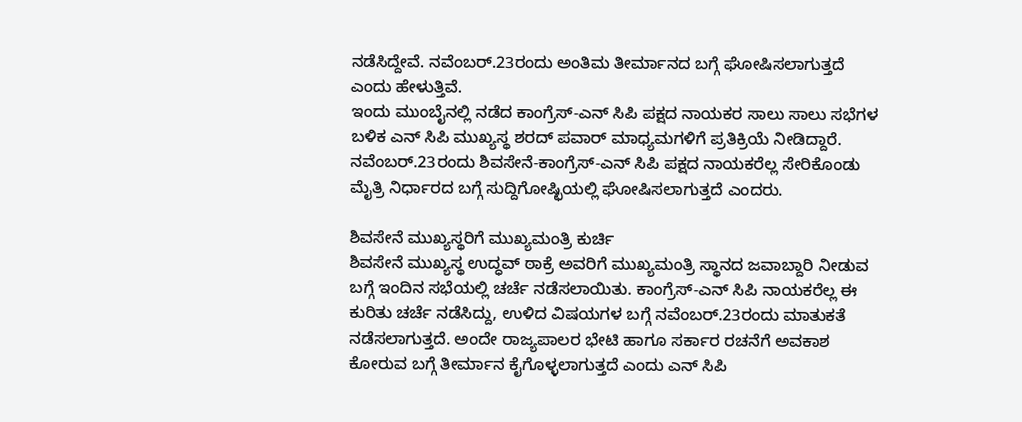ನಡೆಸಿದ್ದೇವೆ. ನವೆಂಬರ್.23ರಂದು ಅಂತಿಮ ತೀರ್ಮಾನದ ಬಗ್ಗೆ ಘೋಷಿಸಲಾಗುತ್ತದೆ ಎಂದು ಹೇಳುತ್ತಿವೆ.
ಇಂದು ಮುಂಬೈನಲ್ಲಿ ನಡೆದ ಕಾಂಗ್ರೆಸ್-ಎನ್ ಸಿಪಿ ಪಕ್ಷದ ನಾಯಕರ ಸಾಲು ಸಾಲು ಸಭೆಗಳ ಬಳಿಕ ಎನ್ ಸಿಪಿ ಮುಖ್ಯಸ್ಥ ಶರದ್ ಪವಾರ್ ಮಾಧ್ಯಮಗಳಿಗೆ ಪ್ರತಿಕ್ರಿಯೆ ನೀಡಿದ್ದಾರೆ. ನವೆಂಬರ್.23ರಂದು ಶಿವಸೇನೆ-ಕಾಂಗ್ರೆಸ್-ಎನ್ ಸಿಪಿ ಪಕ್ಷದ ನಾಯಕರೆಲ್ಲ ಸೇರಿಕೊಂಡು ಮೈತ್ರಿ ನಿರ್ಧಾರದ ಬಗ್ಗೆ ಸುದ್ದಿಗೋಷ್ಛಿಯಲ್ಲಿ ಘೋಷಿಸಲಾಗುತ್ತದೆ ಎಂದರು.

ಶಿವಸೇನೆ ಮುಖ್ಯಸ್ಥರಿಗೆ ಮುಖ್ಯಮಂತ್ರಿ ಕುರ್ಚಿ
ಶಿವಸೇನೆ ಮುಖ್ಯಸ್ಥ ಉದ್ಧವ್ ಠಾಕ್ರೆ ಅವರಿಗೆ ಮುಖ್ಯಮಂತ್ರಿ ಸ್ಥಾನದ ಜವಾಬ್ದಾರಿ ನೀಡುವ ಬಗ್ಗೆ ಇಂದಿನ ಸಭೆಯಲ್ಲಿ ಚರ್ಚೆ ನಡೆಸಲಾಯಿತು. ಕಾಂಗ್ರೆಸ್-ಎನ್ ಸಿಪಿ ನಾಯಕರೆಲ್ಲ ಈ ಕುರಿತು ಚರ್ಚೆ ನಡೆಸಿದ್ದು, ಉಳಿದ ವಿಷಯಗಳ ಬಗ್ಗೆ ನವೆಂಬರ್.23ರಂದು ಮಾತುಕತೆ ನಡೆಸಲಾಗುತ್ತದೆ. ಅಂದೇ ರಾಜ್ಯಪಾಲರ ಭೇಟಿ ಹಾಗೂ ಸರ್ಕಾರ ರಚನೆಗೆ ಅವಕಾಶ ಕೋರುವ ಬಗ್ಗೆ ತೀರ್ಮಾನ ಕೈಗೊಳ್ಳಲಾಗುತ್ತದೆ ಎಂದು ಎನ್ ಸಿಪಿ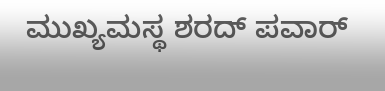ಮುಖ್ಯಮಸ್ಥ ಶರದ್ ಪವಾರ್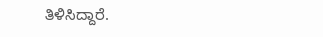ತಿಳಿಸಿದ್ದಾರೆ.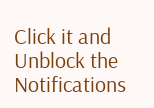Click it and Unblock the Notifications